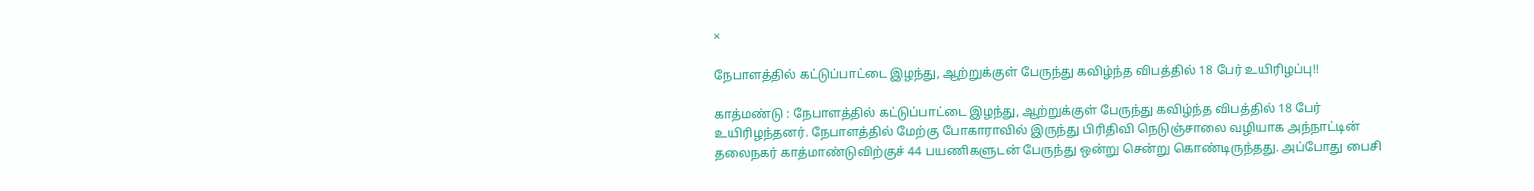×

நேபாளத்தில் கட்டுப்பாட்டை இழந்து, ஆற்றுக்குள் பேருந்து கவிழ்ந்த விபத்தில் 18 பேர் உயிரிழப்பு!!

காத்மண்டு : நேபாளத்தில் கட்டுப்பாட்டை இழந்து, ஆற்றுக்குள் பேருந்து கவிழ்ந்த விபத்தில் 18 பேர் உயிரிழந்தனர். நேபாளத்தில் மேற்கு போகாராவில் இருந்து பிரிதிவி நெடுஞ்சாலை வழியாக அந்நாட்டின் தலைநகர் காத்மாண்டுவிற்குச் 44 பயணிகளுடன் பேருந்து ஒன்று சென்று கொண்டிருந்தது. அப்போது பைசி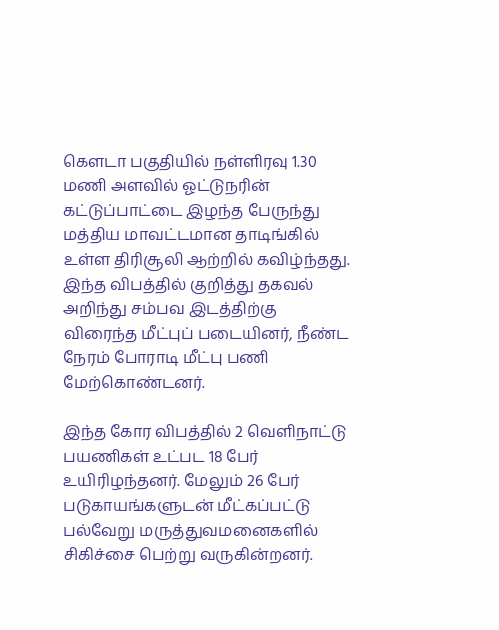கெளடா பகுதியில் நள்ளிரவு 1.30 மணி அளவில் ஓட்டுநரின் கட்டுப்பாட்டை இழந்த பேருந்து மத்திய மாவட்டமான தாடிங்கில் உள்ள திரிசூலி ஆற்றில் கவிழ்ந்தது. இந்த விபத்தில் குறித்து தகவல் அறிந்து சம்பவ இடத்திற்கு விரைந்த மீட்புப் படையினர், நீண்ட நேரம் போராடி மீட்பு பணி மேற்கொண்டனர்.

இந்த கோர விபத்தில் 2 வெளிநாட்டு பயணிகள் உட்பட 18 பேர் உயிரிழந்தனர். மேலும் 26 பேர் படுகாயங்களுடன் மீட்கப்பட்டு பல்வேறு மருத்துவமனைகளில் சிகிச்சை பெற்று வருகின்றனர்.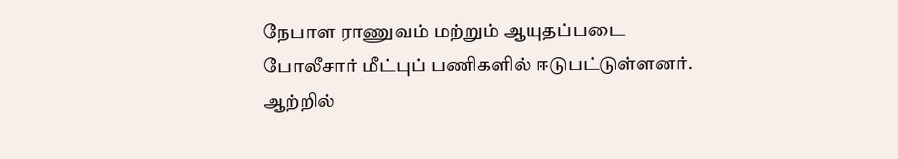நேபாள ராணுவம் மற்றும் ஆயுதப்படை போலீசார் மீட்புப் பணிகளில் ஈடுபட்டுள்ளனர். ஆற்றில்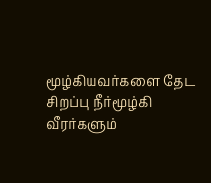மூழ்கியவர்களை தேட சிறப்பு நீர்மூழ்கி வீரர்களும்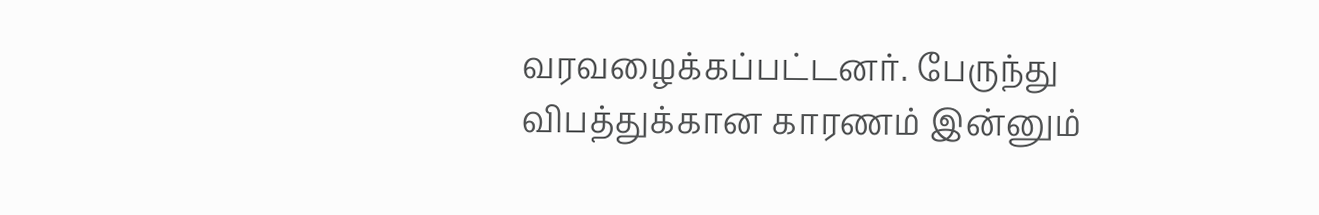வரவழைக்கப்பட்டனர். பேருந்து விபத்துக்கான காரணம் இன்னும்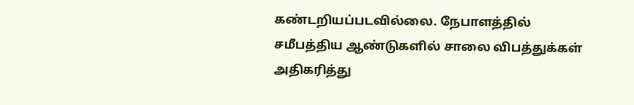கண்டறியப்படவில்லை. நேபாளத்தில் சமீபத்திய ஆண்டுகளில் சாலை விபத்துக்கள் அதிகரித்து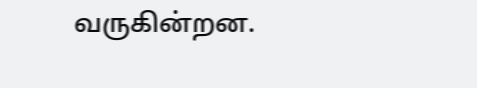வருகின்றன.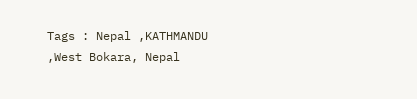Tags : Nepal ,KATHMANDU ,West Bokara, Nepal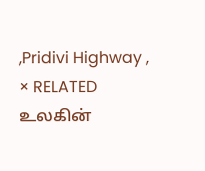,Pridivi Highway ,
× RELATED உலகின்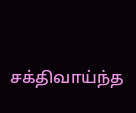சக்திவாய்ந்த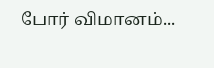போர் விமானம்...